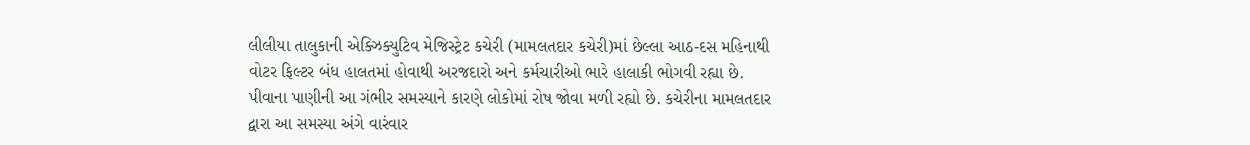લીલીયા તાલુકાની એક્ઝિક્યુટિવ મેજિસ્ટ્રેટ કચેરી (મામલતદાર કચેરી)માં છેલ્લા આઠ-દસ મહિનાથી વોટર ફિલ્ટર બંધ હાલતમાં હોવાથી અરજદારો અને કર્મચારીઓ ભારે હાલાકી ભોગવી રહ્યા છે. પીવાના પાણીની આ ગંભીર સમસ્યાને કારણે લોકોમાં રોષ જોવા મળી રહ્યો છે. કચેરીના મામલતદાર દ્વારા આ સમસ્યા અંગે વારંવાર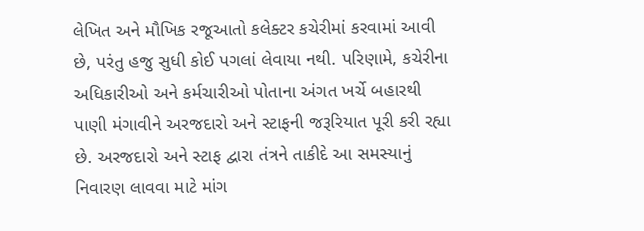લેખિત અને મૌખિક રજૂઆતો કલેક્ટર કચેરીમાં કરવામાં આવી છે, પરંતુ હજુ સુધી કોઈ પગલાં લેવાયા નથી. પરિણામે, કચેરીના અધિકારીઓ અને કર્મચારીઓ પોતાના અંગત ખર્ચે બહારથી પાણી મંગાવીને અરજદારો અને સ્ટાફની જરૂરિયાત પૂરી કરી રહ્યા છે. અરજદારો અને સ્ટાફ દ્વારા તંત્રને તાકીદે આ સમસ્યાનું નિવારણ લાવવા માટે માંગ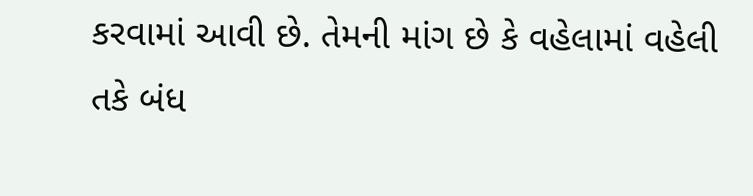કરવામાં આવી છે. તેમની માંગ છે કે વહેલામાં વહેલી તકે બંધ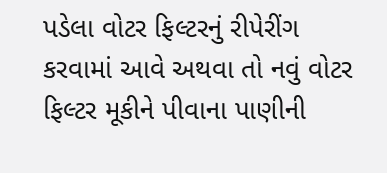પડેલા વોટર ફિલ્ટરનું રીપેરીંગ કરવામાં આવે અથવા તો નવું વોટર ફિલ્ટર મૂકીને પીવાના પાણીની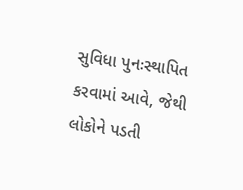સુવિધા પુનઃસ્થાપિત કરવામાં આવે, જેથી લોકોને પડતી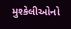મુશ્કેલીઓનો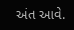અંત આવે.